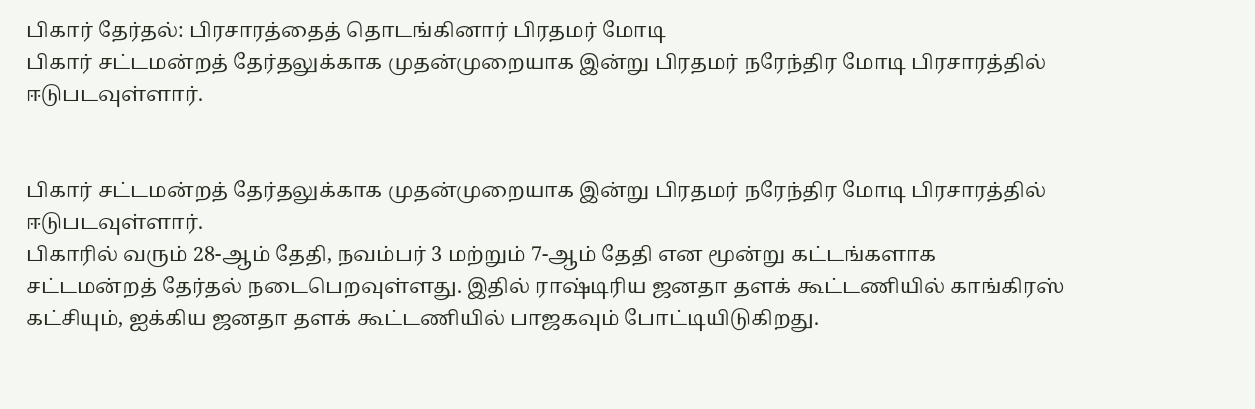பிகார் தேர்தல்: பிரசாரத்தைத் தொடங்கினார் பிரதமர் மோடி
பிகார் சட்டமன்றத் தேர்தலுக்காக முதன்முறையாக இன்று பிரதமர் நரேந்திர மோடி பிரசாரத்தில் ஈடுபடவுள்ளார்.


பிகார் சட்டமன்றத் தேர்தலுக்காக முதன்முறையாக இன்று பிரதமர் நரேந்திர மோடி பிரசாரத்தில் ஈடுபடவுள்ளார்.
பிகாரில் வரும் 28-ஆம் தேதி, நவம்பர் 3 மற்றும் 7-ஆம் தேதி என மூன்று கட்டங்களாக சட்டமன்றத் தேர்தல் நடைபெறவுள்ளது. இதில் ராஷ்டிரிய ஜனதா தளக் கூட்டணியில் காங்கிரஸ் கட்சியும், ஐக்கிய ஜனதா தளக் கூட்டணியில் பாஜகவும் போட்டியிடுகிறது.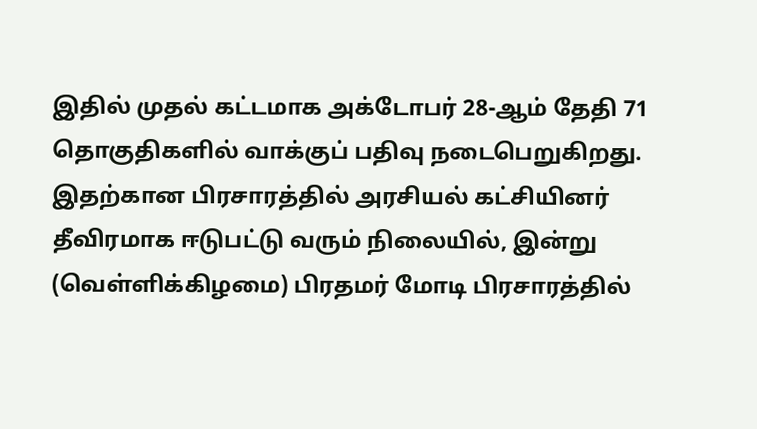இதில் முதல் கட்டமாக அக்டோபர் 28-ஆம் தேதி 71 தொகுதிகளில் வாக்குப் பதிவு நடைபெறுகிறது. இதற்கான பிரசாரத்தில் அரசியல் கட்சியினர் தீவிரமாக ஈடுபட்டு வரும் நிலையில், இன்று (வெள்ளிக்கிழமை) பிரதமர் மோடி பிரசாரத்தில்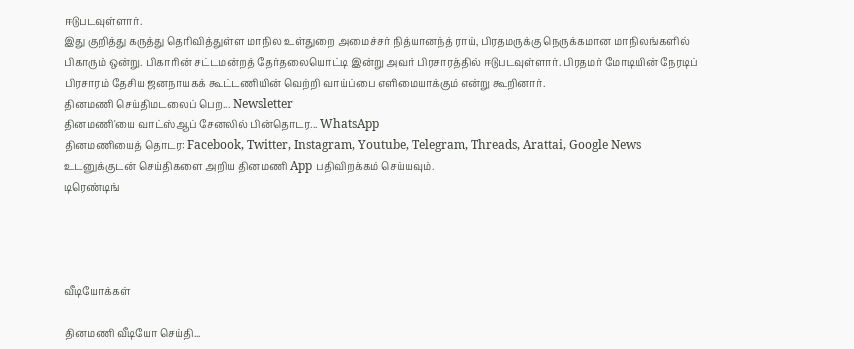ஈடுபடவுள்ளார்.
இது குறித்து கருத்து தெரிவித்துள்ள மாநில உள்துறை அமைச்சர் நித்யானந்த் ராய், பிரதமருக்கு நெருக்கமான மாநிலங்களில் பிகாரும் ஒன்று. பிகாரின் சட்டமன்றத் தேர்தலையொட்டி இன்று அவர் பிரசாரத்தில் ஈடுபடவுள்ளார். பிரதமர் மோடியின் நேரடிப் பிரசாரம் தேசிய ஜனநாயகக் கூட்டணியின் வெற்றி வாய்ப்பை எளிமையாக்கும் என்று கூறினார்.
தினமணி செய்திமடலைப் பெற... Newsletter
தினமணி'யை வாட்ஸ்ஆப் சேனலில் பின்தொடர... WhatsApp
தினமணியைத் தொடர: Facebook, Twitter, Instagram, Youtube, Telegram, Threads, Arattai, Google News
உடனுக்குடன் செய்திகளை அறிய தினமணி App பதிவிறக்கம் செய்யவும்.
டிரெண்டிங்




வீடியோக்கள்

தினமணி வீடியோ செய்தி...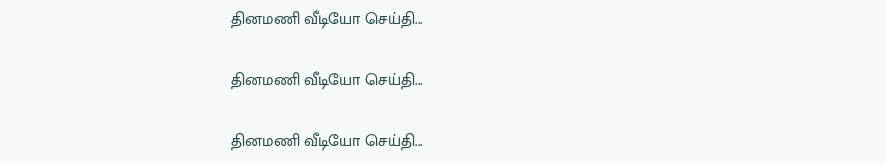தினமணி வீடியோ செய்தி...

தினமணி வீடியோ செய்தி...

தினமணி வீடியோ செய்தி...